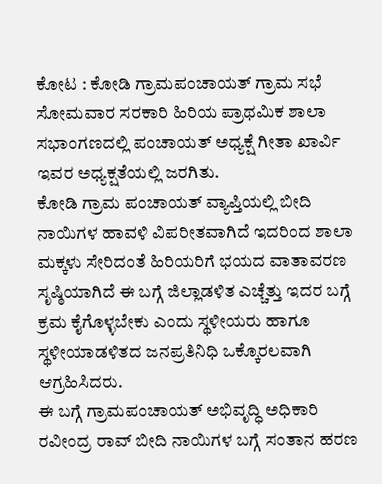ಕೋಟ : ಕೋಡಿ ಗ್ರಾಮಪಂಚಾಯತ್ ಗ್ರಾಮ ಸಭೆ ಸೋಮವಾರ ಸರಕಾರಿ ಹಿರಿಯ ಪ್ರಾಥಮಿಕ ಶಾಲಾ ಸಭಾಂಗಣದಲ್ಲಿ ಪಂಚಾಯತ್ ಅಧ್ಯಕ್ಷೆ ಗೀತಾ ಖಾರ್ವಿ ಇವರ ಅಧ್ಯಕ್ಷತೆಯಲ್ಲಿ ಜರಗಿತು.
ಕೋಡಿ ಗ್ರಾಮ ಪಂಚಾಯತ್ ವ್ಯಾಪ್ತಿಯಲ್ಲಿ ಬೀದಿ ನಾಯಿಗಳ ಹಾವಳಿ ವಿಪರೀತವಾಗಿದೆ ಇದರಿಂದ ಶಾಲಾ ಮಕ್ಕಳು ಸೇರಿದಂತೆ ಹಿರಿಯರಿಗೆ ಭಯದ ವಾತಾವರಣ ಸೃಷ್ಠಿಯಾಗಿದೆ ಈ ಬಗ್ಗೆ ಜಿಲ್ಲಾಡಳಿತ ಎಚ್ಚೆತ್ತು ಇದರ ಬಗ್ಗೆ ಕ್ರಮ ಕೈಗೊಳ್ಳಬೇಕು ಎಂದು ಸ್ಥಳೀಯರು ಹಾಗೂ ಸ್ಥಳೀಯಾಡಳಿತದ ಜನಪ್ರತಿನಿಧಿ ಒಕ್ಕೊರಲವಾಗಿ ಆಗ್ರಹಿಸಿದರು.
ಈ ಬಗ್ಗೆ ಗ್ರಾಮಪಂಚಾಯತ್ ಅಭಿವೃದ್ಧಿ ಅಧಿಕಾರಿ ರವೀಂದ್ರ ರಾವ್ ಬೀದಿ ನಾಯಿಗಳ ಬಗ್ಗೆ ಸಂತಾನ ಹರಣ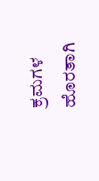ಕ್ರಮಗಳ ಹೊರತಾಗಿ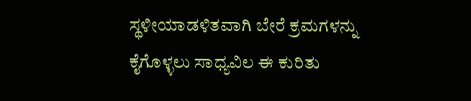ಸ್ಥಳೀಯಾಡಳಿತವಾಗಿ ಬೇರೆ ಕ್ರಮಗಳನ್ನು ಕೈಗೊಳ್ಳಲು ಸಾಧ್ಯವಿಲ ಈ ಕುರಿತು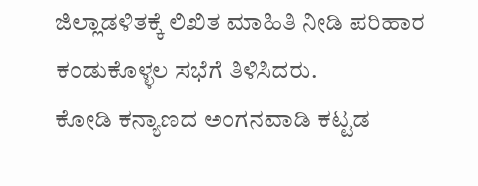ಜಿಲ್ಲಾಡಳಿತಕ್ಕೆ ಲಿಖಿತ ಮಾಹಿತಿ ನೀಡಿ ಪರಿಹಾರ ಕಂಡುಕೊಳ್ಳಲ ಸಭೆಗೆ ತಿಳಿಸಿದರು.
ಕೋಡಿ ಕನ್ಯಾಣದ ಅಂಗನವಾಡಿ ಕಟ್ಟಡ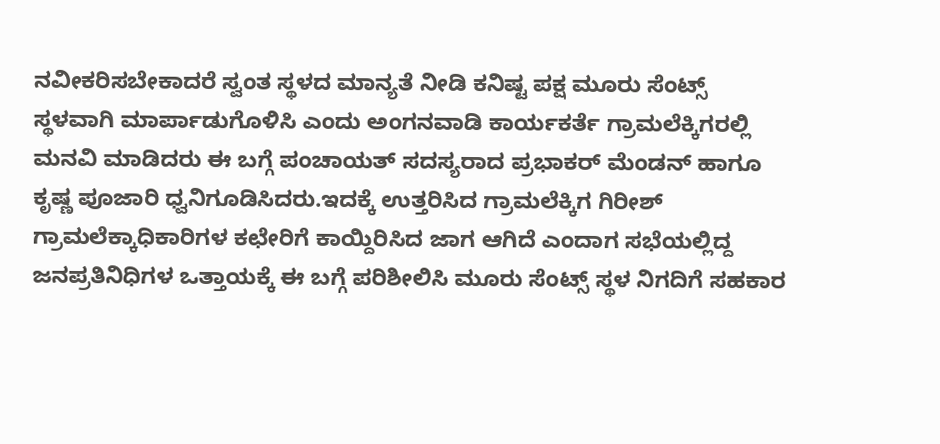ನವೀಕರಿಸಬೇಕಾದರೆ ಸ್ವಂತ ಸ್ಥಳದ ಮಾನ್ಯತೆ ನೀಡಿ ಕನಿಷ್ಟ ಪಕ್ಷ ಮೂರು ಸೆಂಟ್ಸ್ ಸ್ಥಳವಾಗಿ ಮಾರ್ಪಾಡುಗೊಳಿಸಿ ಎಂದು ಅಂಗನವಾಡಿ ಕಾರ್ಯಕರ್ತೆ ಗ್ರಾಮಲೆಕ್ಕಿಗರಲ್ಲಿ ಮನವಿ ಮಾಡಿದರು ಈ ಬಗ್ಗೆ ಪಂಚಾಯತ್ ಸದಸ್ಯರಾದ ಪ್ರಭಾಕರ್ ಮೆಂಡನ್ ಹಾಗೂ ಕೃಷ್ಣ ಪೂಜಾರಿ ಧ್ವನಿಗೂಡಿಸಿದರು.ಇದಕ್ಕೆ ಉತ್ತರಿಸಿದ ಗ್ರಾಮಲೆಕ್ಕಿಗ ಗಿರೀಶ್ ಗ್ರಾಮಲೆಕ್ಕಾಧಿಕಾರಿಗಳ ಕಛೇರಿಗೆ ಕಾಯ್ದಿರಿಸಿದ ಜಾಗ ಆಗಿದೆ ಎಂದಾಗ ಸಭೆಯಲ್ಲಿದ್ದ ಜನಪ್ರತಿನಿಧಿಗಳ ಒತ್ತಾಯಕ್ಕೆ ಈ ಬಗ್ಗೆ ಪರಿಶೀಲಿಸಿ ಮೂರು ಸೆಂಟ್ಸ್ ಸ್ಥಳ ನಿಗದಿಗೆ ಸಹಕಾರ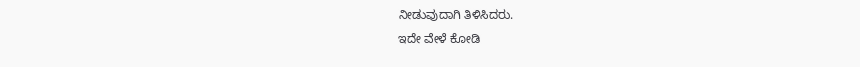ನೀಡುವುದಾಗಿ ತಿಳಿಸಿದರು.
ಇದೇ ವೇಳೆ ಕೋಡಿ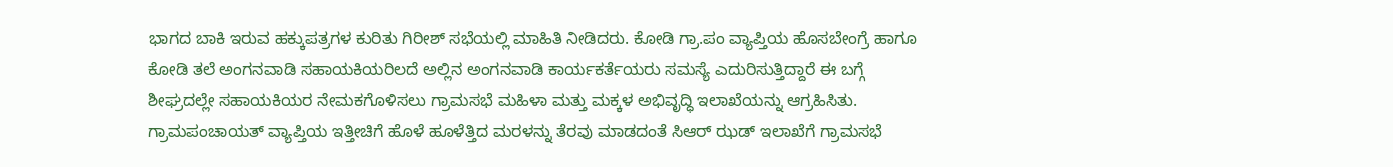ಭಾಗದ ಬಾಕಿ ಇರುವ ಹಕ್ಕುಪತ್ರಗಳ ಕುರಿತು ಗಿರೀಶ್ ಸಭೆಯಲ್ಲಿ ಮಾಹಿತಿ ನೀಡಿದರು. ಕೋಡಿ ಗ್ರಾ.ಪಂ ವ್ಯಾಪ್ತಿಯ ಹೊಸಬೇಂಗ್ರೆ ಹಾಗೂ ಕೋಡಿ ತಲೆ ಅಂಗನವಾಡಿ ಸಹಾಯಕಿಯರಿಲದೆ ಅಲ್ಲಿನ ಅಂಗನವಾಡಿ ಕಾರ್ಯಕರ್ತೆಯರು ಸಮಸ್ಯೆ ಎದುರಿಸುತ್ತಿದ್ದಾರೆ ಈ ಬಗ್ಗೆ ಶೀಘ್ರದಲ್ಲೇ ಸಹಾಯಕಿಯರ ನೇಮಕಗೊಳಿಸಲು ಗ್ರಾಮಸಭೆ ಮಹಿಳಾ ಮತ್ತು ಮಕ್ಕಳ ಅಭಿವೃದ್ಧಿ ಇಲಾಖೆಯನ್ನು ಆಗ್ರಹಿಸಿತು.
ಗ್ರಾಮಪಂಚಾಯತ್ ವ್ಯಾಪ್ತಿಯ ಇತ್ತೀಚಿಗೆ ಹೊಳೆ ಹೂಳೆತ್ತಿದ ಮರಳನ್ನು ತೆರವು ಮಾಡದಂತೆ ಸಿಆರ್ ಝಡ್ ಇಲಾಖೆಗೆ ಗ್ರಾಮಸಭೆ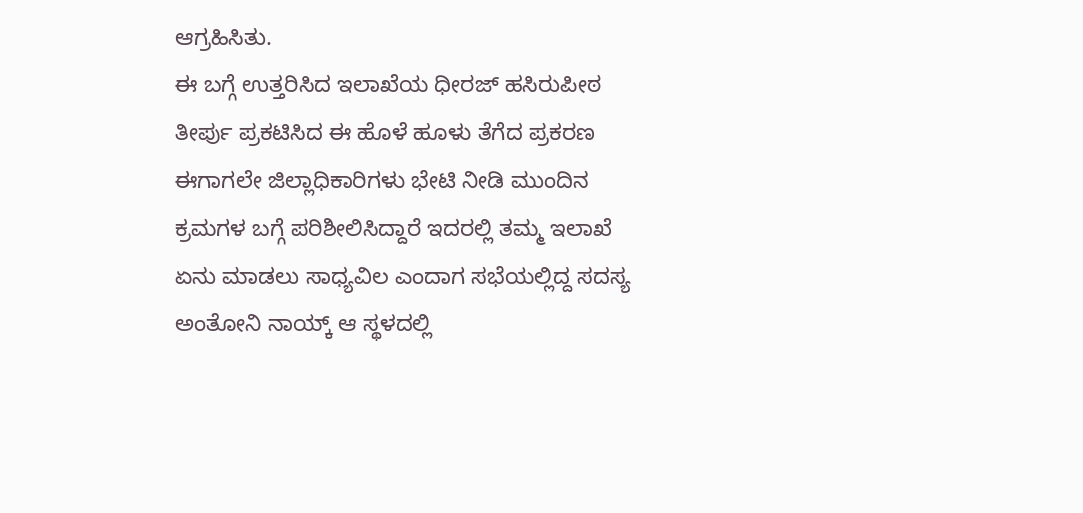ಆಗ್ರಹಿಸಿತು.
ಈ ಬಗ್ಗೆ ಉತ್ತರಿಸಿದ ಇಲಾಖೆಯ ಧೀರಜ್ ಹಸಿರುಪೀಠ ತೀರ್ಪು ಪ್ರಕಟಿಸಿದ ಈ ಹೊಳೆ ಹೂಳು ತೆಗೆದ ಪ್ರಕರಣ ಈಗಾಗಲೇ ಜಿಲ್ಲಾಧಿಕಾರಿಗಳು ಭೇಟಿ ನೀಡಿ ಮುಂದಿನ ಕ್ರಮಗಳ ಬಗ್ಗೆ ಪರಿಶೀಲಿಸಿದ್ದಾರೆ ಇದರಲ್ಲಿ ತಮ್ಮ ಇಲಾಖೆ ಏನು ಮಾಡಲು ಸಾಧ್ಯವಿಲ ಎಂದಾಗ ಸಭೆಯಲ್ಲಿದ್ದ ಸದಸ್ಯ ಅಂತೋನಿ ನಾಯ್ಕ್ ಆ ಸ್ಥಳದಲ್ಲಿ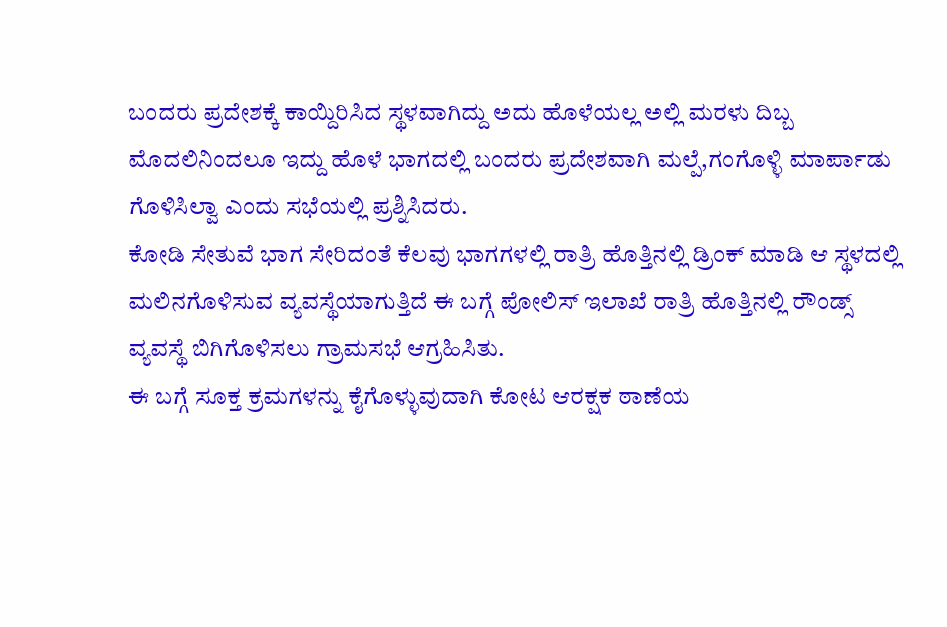ಬಂದರು ಪ್ರದೇಶಕ್ಕೆ ಕಾಯ್ದಿರಿಸಿದ ಸ್ಥಳವಾಗಿದ್ದು ಅದು ಹೊಳೆಯಲ್ಲ ಅಲ್ಲಿ ಮರಳು ದಿಬ್ಬ ಮೊದಲಿನಿಂದಲೂ ಇದ್ದು ಹೊಳೆ ಭಾಗದಲ್ಲಿ ಬಂದರು ಪ್ರದೇಶವಾಗಿ ಮಲ್ಪೆ,ಗಂಗೊಳ್ಳಿ ಮಾರ್ಪಾಡು ಗೊಳಿಸಿಲ್ವಾ ಎಂದು ಸಭೆಯಲ್ಲಿ ಪ್ರಶ್ನಿಸಿದರು.
ಕೋಡಿ ಸೇತುವೆ ಭಾಗ ಸೇರಿದಂತೆ ಕೆಲವು ಭಾಗಗಳಲ್ಲಿ ರಾತ್ರಿ ಹೊತ್ತಿನಲ್ಲಿ ಡ್ರಿಂಕ್ ಮಾಡಿ ಆ ಸ್ಥಳದಲ್ಲಿ ಮಲಿನಗೊಳಿಸುವ ವ್ಯವಸ್ಥೆಯಾಗುತ್ತಿದೆ ಈ ಬಗ್ಗೆ ಪೋಲಿಸ್ ಇಲಾಖೆ ರಾತ್ರಿ ಹೊತ್ತಿನಲ್ಲಿ ರೌಂಡ್ಸ್ ವ್ಯವಸ್ಥೆ ಬಿಗಿಗೊಳಿಸಲು ಗ್ರಾಮಸಭೆ ಆಗ್ರಹಿಸಿತು.
ಈ ಬಗ್ಗೆ ಸೂಕ್ತ ಕ್ರಮಗಳನ್ನು ಕೈಗೊಳ್ಳುವುದಾಗಿ ಕೋಟ ಆರಕ್ಷಕ ಠಾಣೆಯ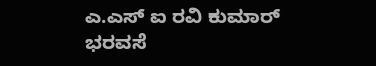ಎ.ಎಸ್ ಐ ರವಿ ಕುಮಾರ್ ಭರವಸೆ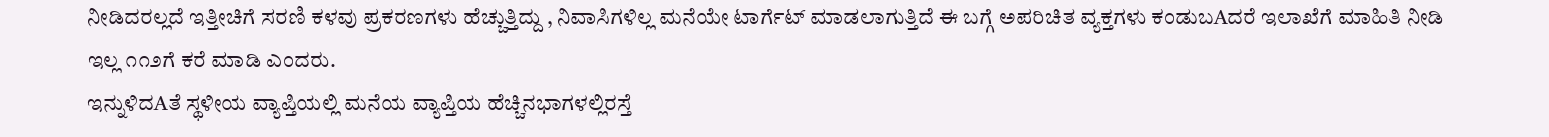ನೀಡಿದರಲ್ಲದೆ ಇತ್ತೀಚಿಗೆ ಸರಣಿ ಕಳವು ಪ್ರಕರಣಗಳು ಹೆಚ್ಚುತ್ತಿದ್ದು , ನಿವಾಸಿಗಳಿಲ್ಲ ಮನೆಯೇ ಟಾರ್ಗೆಟ್ ಮಾಡಲಾಗುತ್ತಿದೆ ಈ ಬಗ್ಗೆ ಅಪರಿಚಿತ ವ್ಯಕ್ತಗಳು ಕಂಡುಬAದರೆ ಇಲಾಖೆಗೆ ಮಾಹಿತಿ ನೀಡಿ ಇಲ್ಲ ೧೧೨ಗೆ ಕರೆ ಮಾಡಿ ಎಂದರು.
ಇನ್ನುಳಿದAತೆ ಸ್ಥಳೀಯ ವ್ಯಾಪ್ತಿಯಲ್ಲಿ ಮನೆಯ ವ್ಯಾಪ್ತಿಯ ಹೆಚ್ಚಿನಭಾಗಳಲ್ಲಿರಸ್ತೆ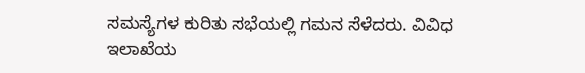ಸಮಸ್ಯೆಗಳ ಕುರಿತು ಸಭೆಯಲ್ಲಿ ಗಮನ ಸೆಳೆದರು. ವಿವಿಧ ಇಲಾಖೆಯ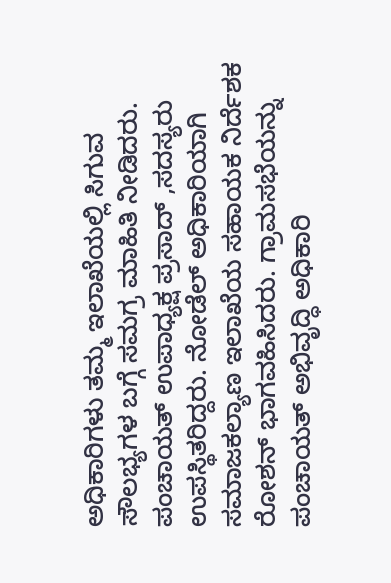ಅಧಿಕಾರಿಗಳು ತಮ್ಮ ಇಲಾಖೆಯಲ್ಲಿ ಸಿಗುವ ಸೌಲಭ್ಯಗಳ ಬಗ್ಗೆ ಸಮಗ್ರ ಮಾಹಿತಿ ನೀಡಿದರು.
ಪಂಚಾಯತ್ ಉಪಾಧ್ಯಕ್ಷ ಪ್ರಸಾದ್ ,ಸದಸ್ಯರು ಉಪಸ್ಥಿತರಿದ್ದರು. ನೋಡೆಲ್ ಅಧಿಕಾರಿಯಾಗಿ ಸಮಾಜಕಲ್ಯಾಣ ಇಲಾಖೆಯ ಸಹಾಯಕ ನಿರ್ದೆಶಕ ರೋಶನ್ ಭಾಗವಹಿಸಿದರು. ಗ್ರಾಮಸಭೆಯನ್ನು ಪಂಚಾಯತ್ ಅಭಿವೃದ್ಧಿ ಅಧಿಕಾರಿ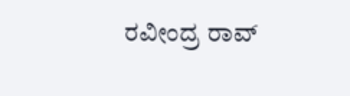ರವೀಂದ್ರ ರಾವ್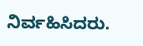ನಿರ್ವಹಿಸಿದರು.